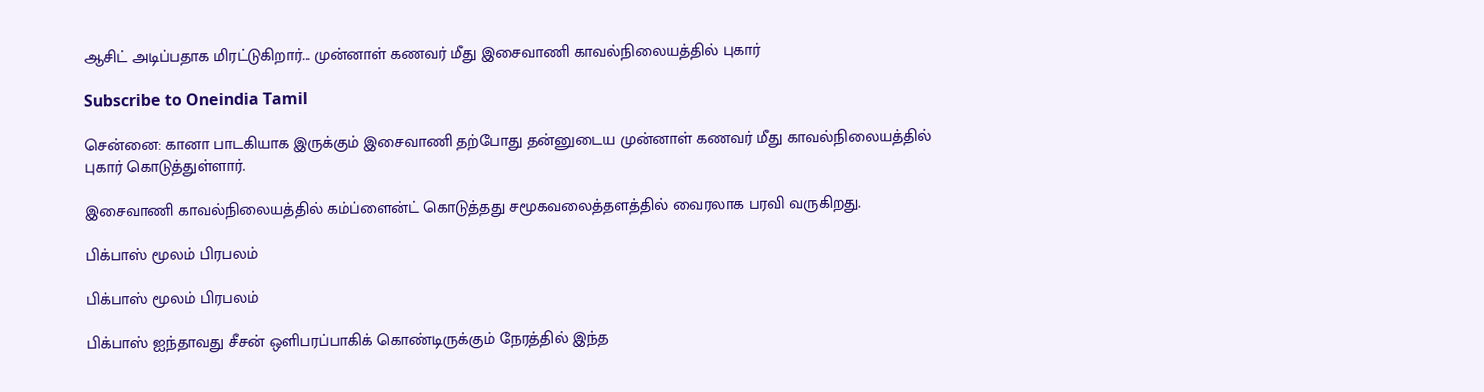ஆசிட் அடிப்பதாக மிரட்டுகிறார்... முன்னாள் கணவர் மீது இசைவாணி காவல்நிலையத்தில் புகார்

Subscribe to Oneindia Tamil

சென்னை: கானா பாடகியாக இருக்கும் இசைவாணி தற்போது தன்னுடைய முன்னாள் கணவர் மீது காவல்நிலையத்தில் புகார் கொடுத்துள்ளார்.

இசைவாணி காவல்நிலையத்தில் கம்ப்ளைன்ட் கொடுத்தது சமூகவலைத்தளத்தில் வைரலாக பரவி வருகிறது.

பிக்பாஸ் மூலம் பிரபலம்

பிக்பாஸ் மூலம் பிரபலம்

பிக்பாஸ் ஐந்தாவது சீசன் ஒளிபரப்பாகிக் கொண்டிருக்கும் நேரத்தில் இந்த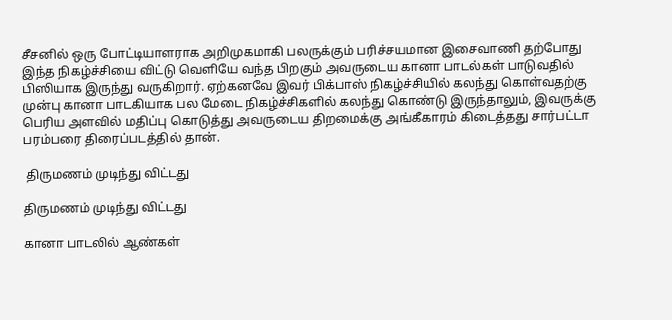சீசனில் ஒரு போட்டியாளராக அறிமுகமாகி பலருக்கும் பரிச்சயமான இசைவாணி தற்போது இந்த நிகழ்ச்சியை விட்டு வெளியே வந்த பிறகும் அவருடைய கானா பாடல்கள் பாடுவதில் பிஸியாக இருந்து வருகிறார். ஏற்கனவே இவர் பிக்பாஸ் நிகழ்ச்சியில் கலந்து கொள்வதற்கு முன்பு கானா பாடகியாக பல மேடை நிகழ்ச்சிகளில் கலந்து கொண்டு இருந்தாலும், இவருக்கு பெரிய அளவில் மதிப்பு கொடுத்து அவருடைய திறமைக்கு அங்கீகாரம் கிடைத்தது சார்பட்டா பரம்பரை திரைப்படத்தில் தான்.

 திருமணம் முடிந்து விட்டது

திருமணம் முடிந்து விட்டது

கானா பாடலில் ஆண்கள்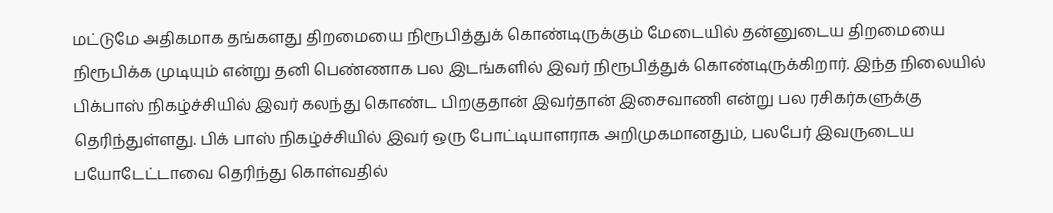மட்டுமே அதிகமாக தங்களது திறமையை நிரூபித்துக் கொண்டிருக்கும் மேடையில் தன்னுடைய திறமையை நிரூபிக்க முடியும் என்று தனி பெண்ணாக பல இடங்களில் இவர் நிரூபித்துக் கொண்டிருக்கிறார். இந்த நிலையில் பிக்பாஸ் நிகழ்ச்சியில் இவர் கலந்து கொண்ட பிறகுதான் இவர்தான் இசைவாணி என்று பல ரசிகர்களுக்கு தெரிந்துள்ளது. பிக் பாஸ் நிகழ்ச்சியில் இவர் ஒரு போட்டியாளராக அறிமுகமானதும், பலபேர் இவருடைய பயோடேட்டாவை தெரிந்து கொள்வதில்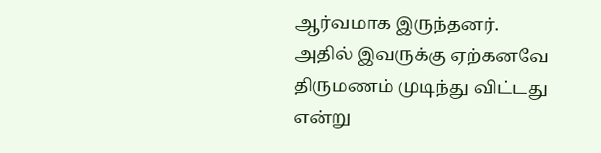ஆர்வமாக இருந்தனர். அதில் இவருக்கு ஏற்கனவே திருமணம் முடிந்து விட்டது என்று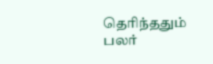தெரிந்ததும் பலர்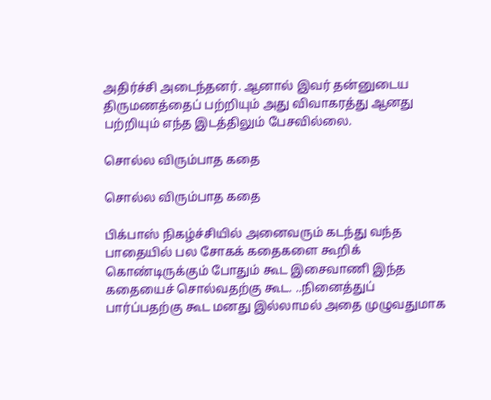அதிர்ச்சி அடைந்தனர். ஆனால் இவர் தன்னுடைய திருமணத்தைப் பற்றியும் அது விவாகரத்து ஆனது பற்றியும் எந்த இடத்திலும் பேசவில்லை.

சொல்ல விரும்பாத கதை

சொல்ல விரும்பாத கதை

பிக்பாஸ் நிகழ்ச்சியில் அனைவரும் கடந்து வந்த பாதையில் பல சோகக் கதைகளை கூறிக் கொண்டிருக்கும் போதும் கூட இசைவாணி இந்த கதையைச் சொல்வதற்கு கூட. ..நினைத்துப் பார்ப்பதற்கு கூட மனது இல்லாமல் அதை முழுவதுமாக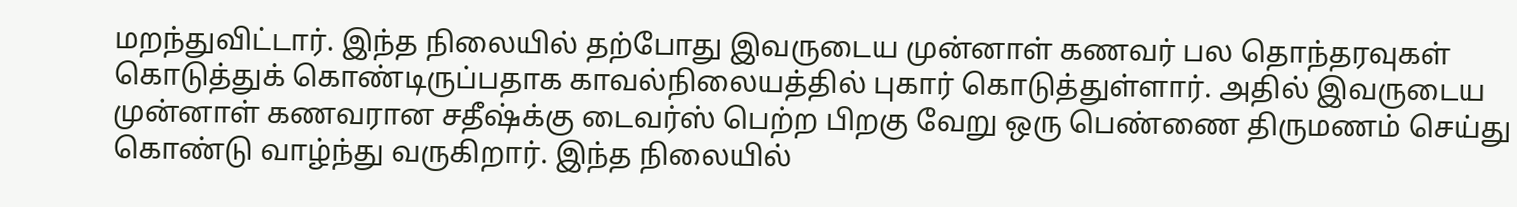மறந்துவிட்டார். இந்த நிலையில் தற்போது இவருடைய முன்னாள் கணவர் பல தொந்தரவுகள் கொடுத்துக் கொண்டிருப்பதாக காவல்நிலையத்தில் புகார் கொடுத்துள்ளார். அதில் இவருடைய முன்னாள் கணவரான சதீஷ்க்கு டைவர்ஸ் பெற்ற பிறகு வேறு ஒரு பெண்ணை திருமணம் செய்து கொண்டு வாழ்ந்து வருகிறார். இந்த நிலையில்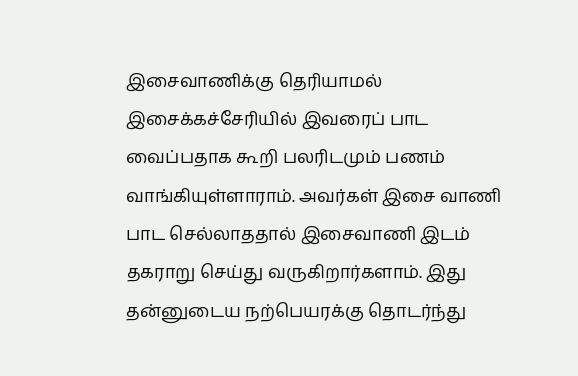இசைவாணிக்கு தெரியாமல் இசைக்கச்சேரியில் இவரைப் பாட வைப்பதாக கூறி பலரிடமும் பணம் வாங்கியுள்ளாராம். அவர்கள் இசை வாணி பாட செல்லாததால் இசைவாணி இடம் தகராறு செய்து வருகிறார்களாம். இது தன்னுடைய நற்பெயரக்கு தொடர்ந்து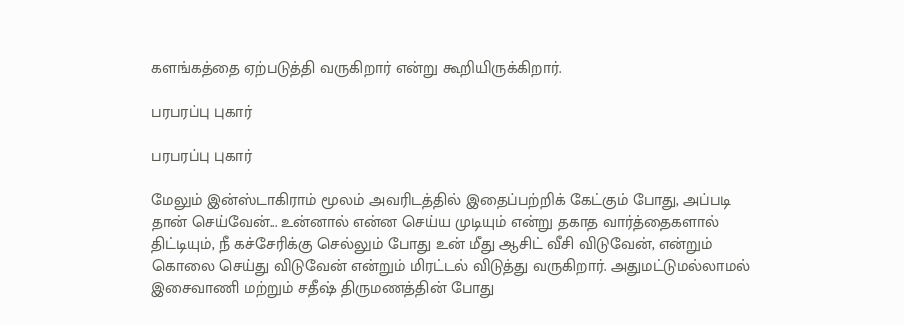களங்கத்தை ஏற்படுத்தி வருகிறார் என்று கூறியிருக்கிறார்.

பரபரப்பு புகார்

பரபரப்பு புகார்

மேலும் இன்ஸ்டாகிராம் மூலம் அவரிடத்தில் இதைப்பற்றிக் கேட்கும் போது, அப்படி தான் செய்வேன்... உன்னால் என்ன செய்ய முடியும் என்று தகாத வார்த்தைகளால் திட்டியும், நீ கச்சேரிக்கு செல்லும் போது உன் மீது ஆசிட் வீசி விடுவேன், என்றும் கொலை செய்து விடுவேன் என்றும் மிரட்டல் விடுத்து வருகிறார். அதுமட்டுமல்லாமல் இசைவாணி மற்றும் சதீஷ் திருமணத்தின் போது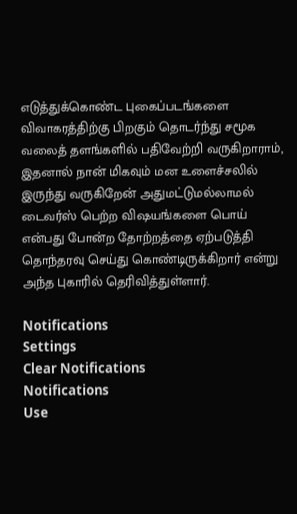எடுத்துக்கொண்ட புகைப்படங்களை விவாகரத்திற்கு பிறகும் தொடர்ந்து சமூக வலைத் தளங்களில் பதிவேற்றி வருகிறாராம், இதனால் நான் மிகவும் மன உளைச்சலில் இருந்து வருகிறேன் அதுமட்டுமல்லாமல் டைவர்ஸ் பெற்ற விஷயங்களை பொய் என்பது போன்ற தோற்றத்தை ஏற்படுத்தி தொந்தரவு செய்து கொண்டிருக்கிறார் என்று அந்த புகாரில் தெரிவித்துள்ளார்.

Notifications
Settings
Clear Notifications
Notifications
Use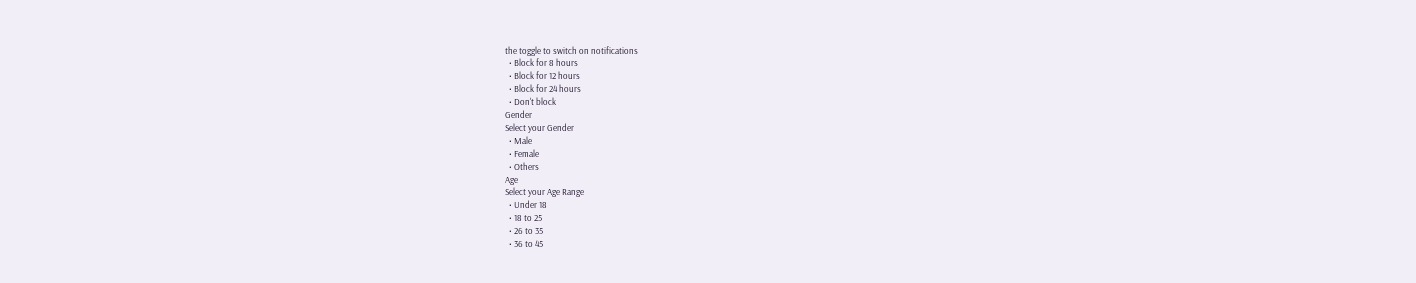the toggle to switch on notifications
  • Block for 8 hours
  • Block for 12 hours
  • Block for 24 hours
  • Don't block
Gender
Select your Gender
  • Male
  • Female
  • Others
Age
Select your Age Range
  • Under 18
  • 18 to 25
  • 26 to 35
  • 36 to 45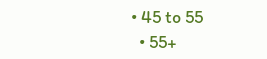• 45 to 55
  • 55+